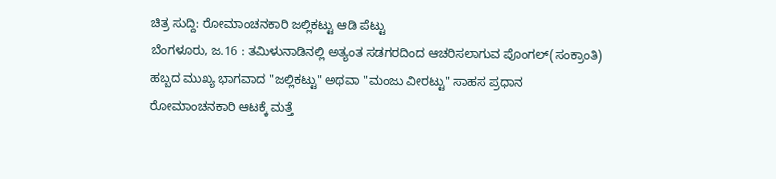ಚಿತ್ರ ಸುದ್ದಿ: ರೋಮಾಂಚನಕಾರಿ ಜಲ್ಲಿಕಟ್ಟು ಆಡಿ ಪೆಟ್ಟು
ಬೆಂಗಳೂರು, ಜ.16 : ತಮಿಳುನಾಡಿನಲ್ಲಿ ಅತ್ಯಂತ ಸಡಗರದಿಂದ ಆಚರಿಸಲಾಗುವ ಪೊಂಗಲ್(ಸಂಕ್ರಾಂತಿ) ಹಬ್ಬದ ಮುಖ್ಯ ಭಾಗವಾದ "ಜಲ್ಲಿಕಟ್ಟು" ಅಥವಾ "ಮಂಜು ವೀರಟ್ಟು" ಸಾಹಸ ಪ್ರಧಾನ ರೋಮಾಂಚನಕಾರಿ ಆಟಕ್ಕೆ ಮತ್ತೆ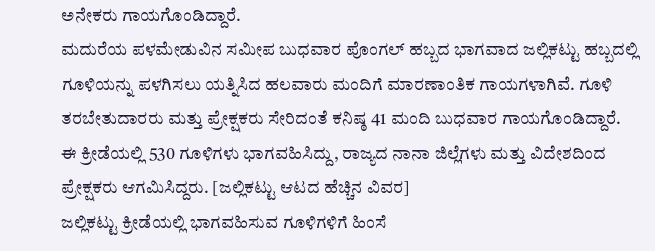ಅನೇಕರು ಗಾಯಗೊಂಡಿದ್ದಾರೆ.
ಮದುರೆಯ ಪಳಮೇಡುವಿನ ಸಮೀಪ ಬುಧವಾರ ಪೊಂಗಲ್ ಹಬ್ಬದ ಭಾಗವಾದ ಜಲ್ಲಿಕಟ್ಟು ಹಬ್ಬದಲ್ಲಿ ಗೂಳಿಯನ್ನು ಪಳಗಿಸಲು ಯತ್ನಿಸಿದ ಹಲವಾರು ಮಂದಿಗೆ ಮಾರಣಾಂತಿಕ ಗಾಯಗಳಾಗಿವೆ. ಗೂಳಿ ತರಬೇತುದಾರರು ಮತ್ತು ಪ್ರೇಕ್ಷಕರು ಸೇರಿದಂತೆ ಕನಿಷ್ಠ 41 ಮಂದಿ ಬುಧವಾರ ಗಾಯಗೊಂಡಿದ್ದಾರೆ. ಈ ಕ್ರೀಡೆಯಲ್ಲಿ 530 ಗೂಳಿಗಳು ಭಾಗವಹಿಸಿದ್ದು, ರಾಜ್ಯದ ನಾನಾ ಜಿಲ್ಲೆಗಳು ಮತ್ತು ವಿದೇಶದಿಂದ ಪ್ರೇಕ್ಷಕರು ಆಗಮಿಸಿದ್ದರು. [ಜಲ್ಲಿಕಟ್ಟು ಆಟದ ಹೆಚ್ಚಿನ ವಿವರ]
ಜಲ್ಲಿಕಟ್ಟು ಕ್ರೀಡೆಯಲ್ಲಿ ಭಾಗವಹಿಸುವ ಗೂಳಿಗಳಿಗೆ ಹಿಂಸೆ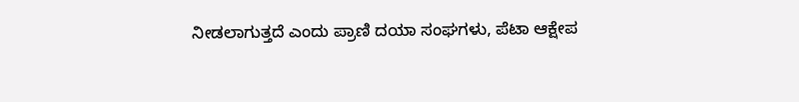ನೀಡಲಾಗುತ್ತದೆ ಎಂದು ಪ್ರಾಣಿ ದಯಾ ಸಂಘಗಳು, ಪೆಟಾ ಆಕ್ಷೇಪ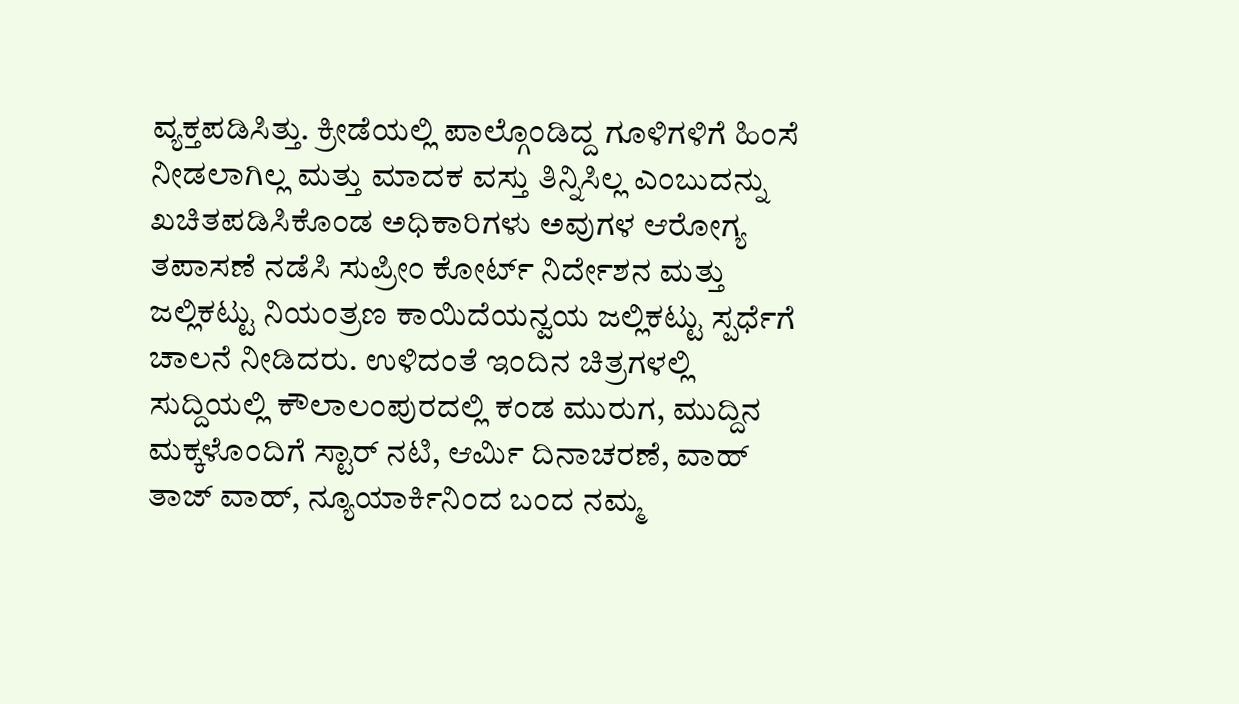ವ್ಯಕ್ತಪಡಿಸಿತ್ತು. ಕ್ರೀಡೆಯಲ್ಲಿ ಪಾಲ್ಗೊಂಡಿದ್ದ ಗೂಳಿಗಳಿಗೆ ಹಿಂಸೆ ನೀಡಲಾಗಿಲ್ಲ ಮತ್ತು ಮಾದಕ ವಸ್ತು ತಿನ್ನಿಸಿಲ್ಲ ಎಂಬುದನ್ನು ಖಚಿತಪಡಿಸಿಕೊಂಡ ಅಧಿಕಾರಿಗಳು ಅವುಗಳ ಆರೋಗ್ಯ ತಪಾಸಣೆ ನಡೆಸಿ ಸುಪ್ರೀಂ ಕೋರ್ಟ್ ನಿರ್ದೇಶನ ಮತ್ತು ಜಲ್ಲಿಕಟ್ಟು ನಿಯಂತ್ರಣ ಕಾಯಿದೆಯನ್ವಯ ಜಲ್ಲಿಕಟ್ಟು ಸ್ಪರ್ಧೆಗೆ ಚಾಲನೆ ನೀಡಿದರು. ಉಳಿದಂತೆ ಇಂದಿನ ಚಿತ್ರಗಳಲ್ಲಿ ಸುದ್ದಿಯಲ್ಲಿ ಕೌಲಾಲಂಪುರದಲ್ಲಿ ಕಂಡ ಮುರುಗ, ಮುದ್ದಿನ ಮಕ್ಕಳೊಂದಿಗೆ ಸ್ಟಾರ್ ನಟಿ, ಆರ್ಮಿ ದಿನಾಚರಣೆ, ವಾಹ್ ತಾಜ್ ವಾಹ್, ನ್ಯೂಯಾರ್ಕಿನಿಂದ ಬಂದ ನಮ್ಮ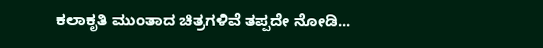ಕಲಾಕೃತಿ ಮುಂತಾದ ಚಿತ್ರಗಳಿವೆ ತಪ್ಪದೇ ನೋಡಿ...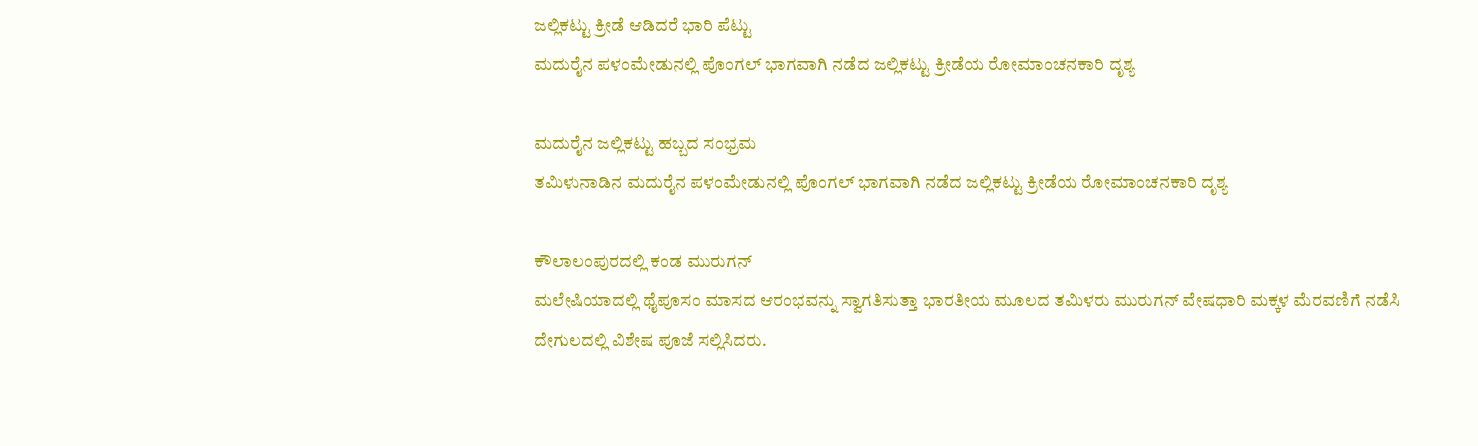ಜಲ್ಲಿಕಟ್ಟು ಕ್ರೀಡೆ ಆಡಿದರೆ ಭಾರಿ ಪೆಟ್ಟು
ಮದುರೈನ ಪಳಂಮೇಡುನಲ್ಲಿ ಪೊಂಗಲ್ ಭಾಗವಾಗಿ ನಡೆದ ಜಲ್ಲಿಕಟ್ಟು ಕ್ರೀಡೆಯ ರೋಮಾಂಚನಕಾರಿ ದೃಶ್ಯ

ಮದುರೈನ ಜಲ್ಲಿಕಟ್ಟು ಹಬ್ಬದ ಸಂಭ್ರಮ
ತಮಿಳುನಾಡಿನ ಮದುರೈನ ಪಳಂಮೇಡುನಲ್ಲಿ ಪೊಂಗಲ್ ಭಾಗವಾಗಿ ನಡೆದ ಜಲ್ಲಿಕಟ್ಟು ಕ್ರೀಡೆಯ ರೋಮಾಂಚನಕಾರಿ ದೃಶ್ಯ

ಕೌಲಾಲಂಪುರದಲ್ಲಿ ಕಂಡ ಮುರುಗನ್
ಮಲೇಷಿಯಾದಲ್ಲಿ ಥೈಪೂಸಂ ಮಾಸದ ಆರಂಭವನ್ನು ಸ್ವಾಗತಿಸುತ್ತಾ ಭಾರತೀಯ ಮೂಲದ ತಮಿಳರು ಮುರುಗನ್ ವೇಷಧಾರಿ ಮಕ್ಕಳ ಮೆರವಣಿಗೆ ನಡೆಸಿ ದೇಗುಲದಲ್ಲಿ ವಿಶೇಷ ಪೂಜೆ ಸಲ್ಲಿಸಿದರು.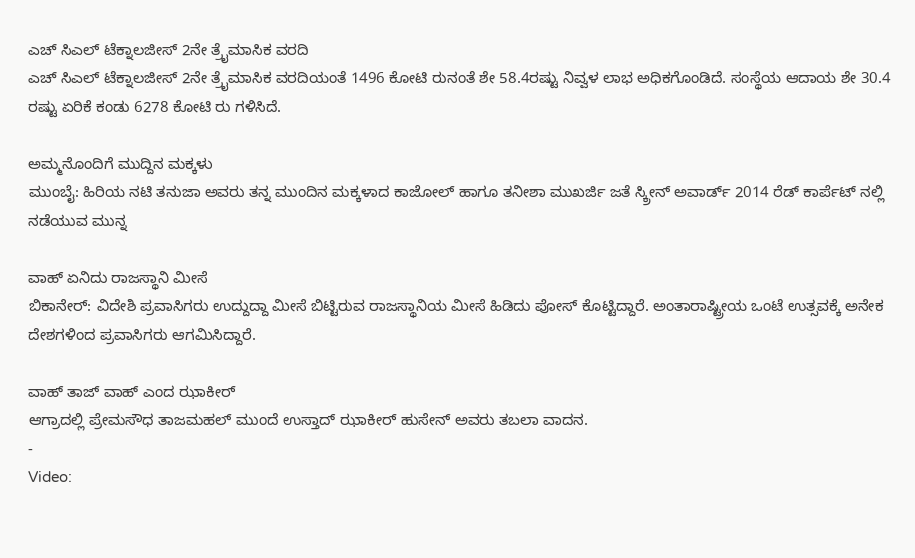ಎಚ್ ಸಿಎಲ್ ಟೆಕ್ನಾಲಜೀಸ್ 2ನೇ ತ್ರೈಮಾಸಿಕ ವರದಿ
ಎಚ್ ಸಿಎಲ್ ಟೆಕ್ನಾಲಜೀಸ್ 2ನೇ ತ್ರೈಮಾಸಿಕ ವರದಿಯಂತೆ 1496 ಕೋಟಿ ರುನಂತೆ ಶೇ 58.4ರಷ್ಟು ನಿವ್ವಳ ಲಾಭ ಅಧಿಕಗೊಂಡಿದೆ. ಸಂಸ್ಥೆಯ ಆದಾಯ ಶೇ 30.4 ರಷ್ಟು ಏರಿಕೆ ಕಂಡು 6278 ಕೋಟಿ ರು ಗಳಿಸಿದೆ.

ಅಮ್ಮನೊಂದಿಗೆ ಮುದ್ದಿನ ಮಕ್ಕಳು
ಮುಂಬೈ: ಹಿರಿಯ ನಟಿ ತನುಜಾ ಅವರು ತನ್ನ ಮುಂದಿನ ಮಕ್ಕಳಾದ ಕಾಜೋಲ್ ಹಾಗೂ ತನೀಶಾ ಮುಖರ್ಜಿ ಜತೆ ಸ್ಕ್ರೀನ್ ಅವಾರ್ಡ್ 2014 ರೆಡ್ ಕಾರ್ಪೆಟ್ ನಲ್ಲಿ ನಡೆಯುವ ಮುನ್ನ

ವಾಹ್ ಏನಿದು ರಾಜಸ್ಥಾನಿ ಮೀಸೆ
ಬಿಕಾನೇರ್: ವಿದೇಶಿ ಪ್ರವಾಸಿಗರು ಉದ್ದುದ್ದಾ ಮೀಸೆ ಬಿಟ್ಟಿರುವ ರಾಜಸ್ಥಾನಿಯ ಮೀಸೆ ಹಿಡಿದು ಪೋಸ್ ಕೊಟ್ಟಿದ್ದಾರೆ. ಅಂತಾರಾಷ್ಟ್ರೀಯ ಒಂಟೆ ಉತ್ಸವಕ್ಕೆ ಅನೇಕ ದೇಶಗಳಿಂದ ಪ್ರವಾಸಿಗರು ಆಗಮಿಸಿದ್ದಾರೆ.

ವಾಹ್ ತಾಜ್ ವಾಹ್ ಎಂದ ಝಾಕೀರ್
ಆಗ್ರಾದಲ್ಲಿ ಪ್ರೇಮಸೌಧ ತಾಜಮಹಲ್ ಮುಂದೆ ಉಸ್ತಾದ್ ಝಾಕೀರ್ ಹುಸೇನ್ ಅವರು ತಬಲಾ ವಾದನ.
-
Video: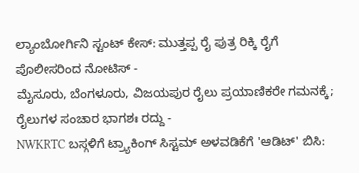ಲ್ಯಾಂಬೋರ್ಗಿನಿ ಸ್ಟಂಟ್ ಕೇಸ್: ಮುತ್ತಪ್ಪ ರೈ ಪುತ್ರ ರಿಕ್ಕಿ ರೈಗೆ ಪೊಲೀಸರಿಂದ ನೋಟಿಸ್ -
ಮೈಸೂರು, ಬೆಂಗಳೂರು, ವಿಜಯಪುರ ರೈಲು ಪ್ರಯಾಣಿಕರೇ ಗಮನಕ್ಕೆ; ರೈಲುಗಳ ಸಂಚಾರ ಭಾಗಶಃ ರದ್ದು -
NWKRTC ಬಸ್ಗಳಿಗೆ ಟ್ರ್ಯಾಕಿಂಗ್ ಸಿಸ್ಟಮ್ ಅಳವಡಿಕೆಗೆ 'ಆಡಿಟ್' ಬಿಸಿ: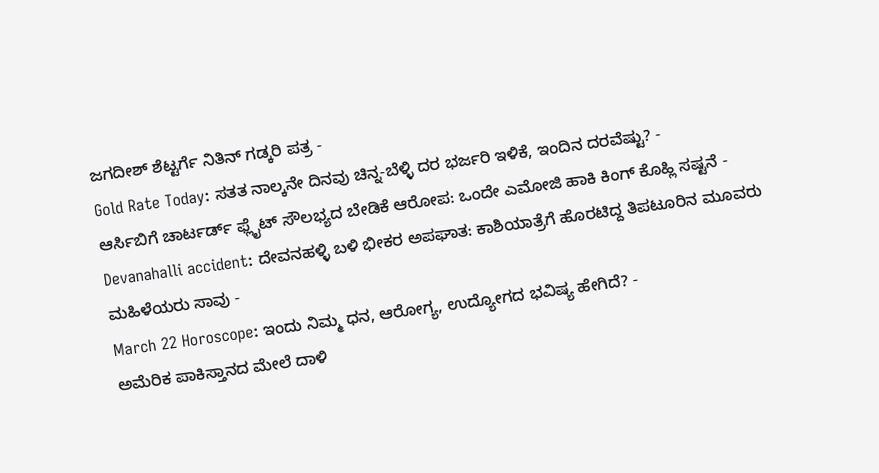ಜಗದೀಶ್ ಶೆಟ್ಟರ್ಗೆ ನಿತಿನ್ ಗಡ್ಕರಿ ಪತ್ರ -
Gold Rate Today: ಸತತ ನಾಲ್ಕನೇ ದಿನವು ಚಿನ್ನ-ಬೆಳ್ಳಿ ದರ ಭರ್ಜರಿ ಇಳಿಕೆ, ಇಂದಿನ ದರವೆಷ್ಟು? -
ಆರ್ಸಿಬಿಗೆ ಚಾರ್ಟರ್ಡ್ ಫ್ಲೈಟ್ ಸೌಲಭ್ಯದ ಬೇಡಿಕೆ ಆರೋಪ: ಒಂದೇ ಎಮೋಜಿ ಹಾಕಿ ಕಿಂಗ್ ಕೊಹ್ಲಿ ಸಷ್ಟನೆ -
Devanahalli accident: ದೇವನಹಳ್ಳಿ ಬಳಿ ಭೀಕರ ಅಪಘಾತ: ಕಾಶಿಯಾತ್ರೆಗೆ ಹೊರಟಿದ್ದ ತಿಪಟೂರಿನ ಮೂವರು ಮಹಿಳೆಯರು ಸಾವು -
March 22 Horoscope: ಇಂದು ನಿಮ್ಮ ಧನ, ಆರೋಗ್ಯ, ಉದ್ಯೋಗದ ಭವಿಷ್ಯ ಹೇಗಿದೆ? -
ಅಮೆರಿಕ ಪಾಕಿಸ್ತಾನದ ಮೇಲೆ ದಾಳಿ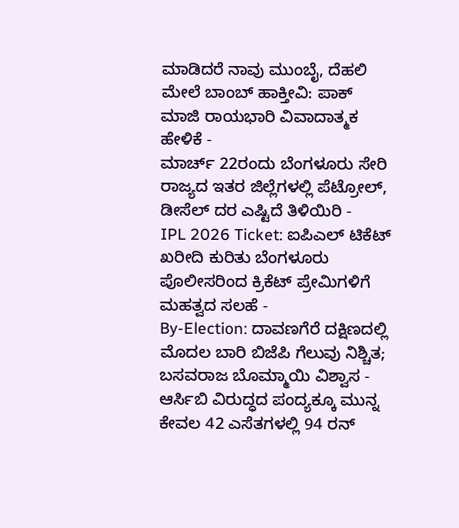ಮಾಡಿದರೆ ನಾವು ಮುಂಬೈ, ದೆಹಲಿ ಮೇಲೆ ಬಾಂಬ್ ಹಾಕ್ತೀವಿ: ಪಾಕ್ ಮಾಜಿ ರಾಯಭಾರಿ ವಿವಾದಾತ್ಮಕ ಹೇಳಿಕೆ -
ಮಾರ್ಚ್ 22ರಂದು ಬೆಂಗಳೂರು ಸೇರಿ ರಾಜ್ಯದ ಇತರ ಜಿಲ್ಲೆಗಳಲ್ಲಿ ಪೆಟ್ರೋಲ್, ಡೀಸೆಲ್ ದರ ಎಷ್ಟಿದೆ ತಿಳಿಯಿರಿ -
IPL 2026 Ticket: ಐಪಿಎಲ್ ಟಿಕೆಟ್ ಖರೀದಿ ಕುರಿತು ಬೆಂಗಳೂರು ಪೊಲೀಸರಿಂದ ಕ್ರಿಕೆಟ್ ಪ್ರೇಮಿಗಳಿಗೆ ಮಹತ್ವದ ಸಲಹೆ -
By-Election: ದಾವಣಗೆರೆ ದಕ್ಷಿಣದಲ್ಲಿ ಮೊದಲ ಬಾರಿ ಬಿಜೆಪಿ ಗೆಲುವು ನಿಶ್ಚಿತ; ಬಸವರಾಜ ಬೊಮ್ಮಾಯಿ ವಿಶ್ವಾಸ -
ಆರ್ಸಿಬಿ ವಿರುದ್ಧದ ಪಂದ್ಯಕ್ಕೂ ಮುನ್ನ ಕೇವಲ 42 ಎಸೆತಗಳಲ್ಲಿ 94 ರನ್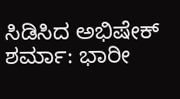ಸಿಡಿಸಿದ ಅಭಿಷೇಕ್ ಶರ್ಮಾ: ಭಾರೀ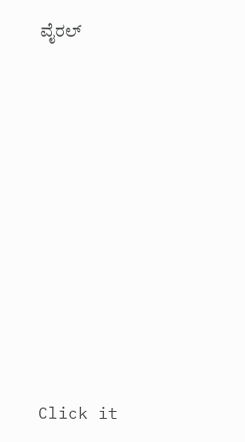ವೈರಲ್












Click it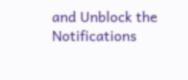and Unblock the Notifications